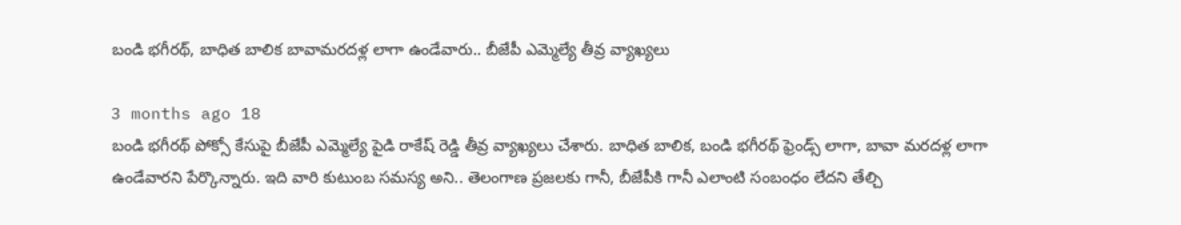బండి భగీరథ్, బాధిత బాలిక బావామరదళ్ల లాగా ఉండేవారు.. బీజేపీ ఎమ్మెల్యే తీవ్ర వ్యాఖ్యలు

3 months ago 18
బండి భగీరథ్‌ పోక్సో కేసుపై బీజేపీ ఎమ్మెల్యే పైడి రాకేష్ రెడ్డి తీవ్ర వ్యాఖ్యలు చేశారు. బాధిత బాలిక, బండి భగీరథ్ ఫ్రెండ్స్ లాగా, బావా మరదళ్ల లాగా ఉండేవారని పేర్కొన్నారు. ఇది వారి కుటుంబ సమస్య అని.. తెలంగాణ ప్రజలకు గానీ, బీజేపీకి గానీ ఎలాంటి సంబంధం లేదని తేల్చి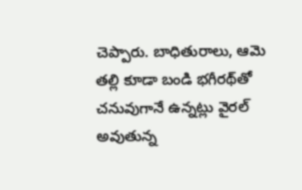చెప్పారు. బాధితురాలు, ఆమె తల్లి కూడా బండి భగీరథ్‌తో చనువుగానే ఉన్నట్లు వైరల్ అవుతున్న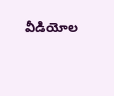వీడియోల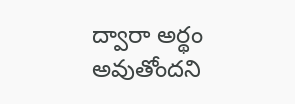ద్వారా అర్థం అవుతోందని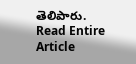తెలిపారు.
Read Entire Article